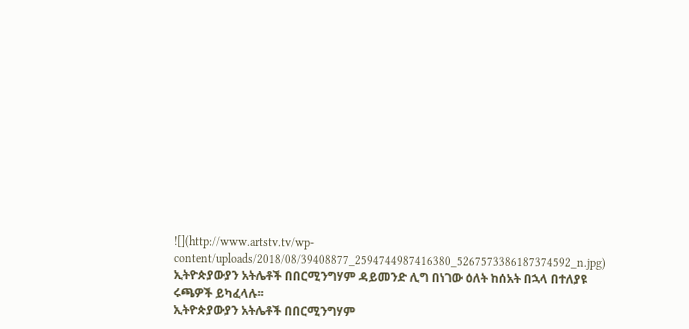![](http://www.artstv.tv/wp-content/uploads/2018/08/39408877_2594744987416380_5267573386187374592_n.jpg)
ኢትዮጵያውያን አትሌቶች በበርሚንግሃም ዳይመንድ ሊግ በነገው ዕለት ከሰአት በኋላ በተለያዩ ሩጫዎች ይካፈላሉ፡፡
ኢትዮጵያውያን አትሌቶች በበርሚንግሃም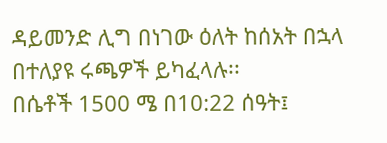ዳይመንድ ሊግ በነገው ዕለት ከሰአት በኋላ በተለያዩ ሩጫዎች ይካፈላሉ፡፡
በሴቶች 1500 ሜ በ10:22 ሰዓት፤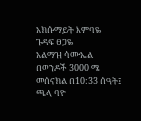አክሱማይት እምባዬ
ጉዳፍ ፀጋዬ
አልማዝ ሳሙኤል
በወንዶች 3000 ሜ መሰናክል በ10:33 ሰዓት፤
ጫላ ባዮ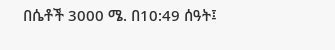በሴቶች 3000 ሜ. በ10:49 ሰዓት፤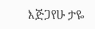እጅጋየሁ ታዬ